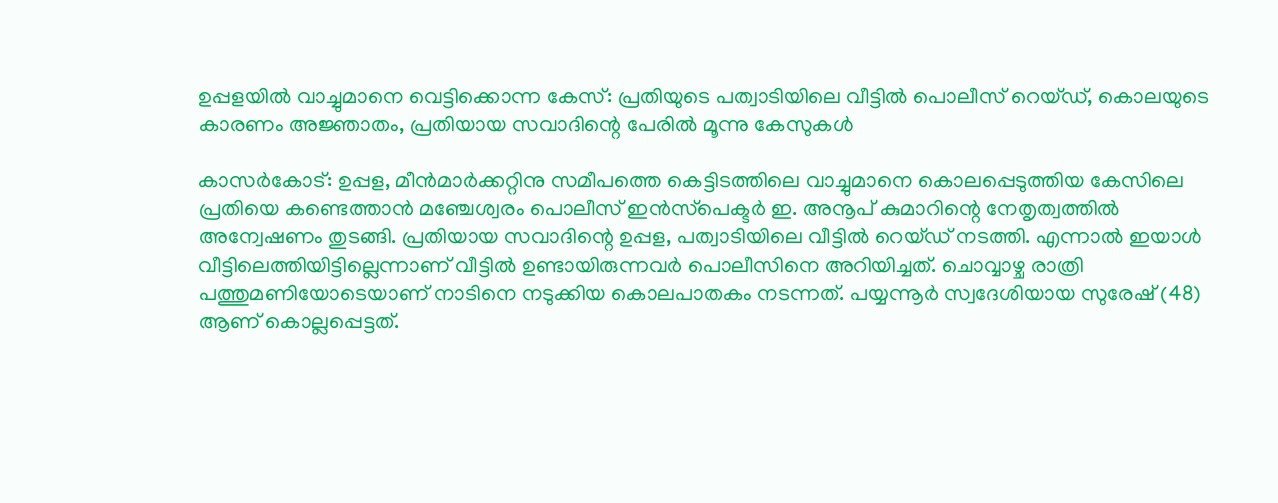ഉപ്പളയില്‍ വാച്ചുമാനെ വെട്ടിക്കൊന്ന കേസ്: പ്രതിയുടെ പത്വാടിയിലെ വീട്ടില്‍ പൊലീസ് റെയ്ഡ്, കൊലയുടെ കാരണം അജ്ഞാതം, പ്രതിയായ സവാദിന്റെ പേരില്‍ മൂന്നു കേസുകള്‍

കാസര്‍കോട്: ഉപ്പള, മീന്‍മാര്‍ക്കറ്റിനു സമീപത്തെ കെട്ടിടത്തിലെ വാച്ചുമാനെ കൊലപ്പെടുത്തിയ കേസിലെ പ്രതിയെ കണ്ടെത്താന്‍ മഞ്ചേശ്വരം പൊലീസ് ഇന്‍സ്‌പെക്ടര്‍ ഇ. അനൂപ് കുമാറിന്റെ നേതൃത്വത്തില്‍ അന്വേഷണം തുടങ്ങി. പ്രതിയായ സവാദിന്റെ ഉപ്പള, പത്വാടിയിലെ വീട്ടില്‍ റെയ്ഡ് നടത്തി. എന്നാല്‍ ഇയാള്‍ വീട്ടിലെത്തിയിട്ടില്ലെന്നാണ് വീട്ടില്‍ ഉണ്ടായിരുന്നവര്‍ പൊലീസിനെ അറിയിച്ചത്. ചൊവ്വാഴ്ച രാത്രി പത്തുമണിയോടെയാണ് നാടിനെ നടുക്കിയ കൊലപാതകം നടന്നത്. പയ്യന്നൂര്‍ സ്വദേശിയായ സുരേഷ് (48) ആണ് കൊല്ലപ്പെട്ടത്.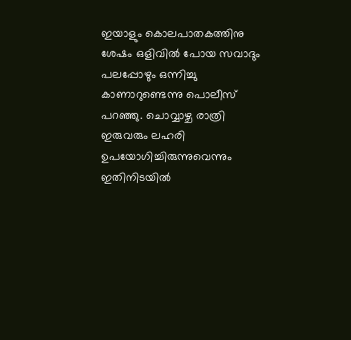ഇയാളും കൊലപാതകത്തിനു ശേഷം ഒളിവില്‍ പോയ സവാദും പലപ്പോഴും ഒന്നിച്ചു കാണാറുണ്ടെന്നു പൊലീസ് പറഞ്ഞു. ചൊവ്വാഴ്ച രാത്രി ഇരുവരും ലഹരി ഉപയോഗിച്ചിരുന്നുവെന്നും ഇതിനിടയില്‍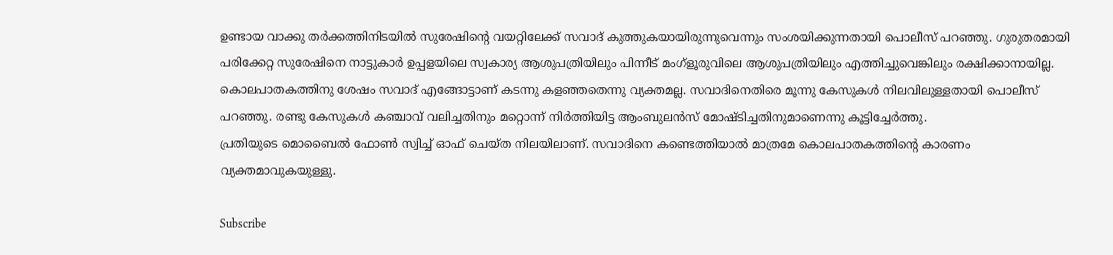ഉണ്ടായ വാക്കു തര്‍ക്കത്തിനിടയില്‍ സുരേഷിന്റെ വയറ്റിലേക്ക് സവാദ് കുത്തുകയായിരുന്നുവെന്നും സംശയിക്കുന്നതായി പൊലീസ് പറഞ്ഞു. ഗുരുതരമായി പരിക്കേറ്റ സുരേഷിനെ നാട്ടുകാര്‍ ഉപ്പളയിലെ സ്വകാര്യ ആശുപത്രിയിലും പിന്നീട് മംഗ്‌ളൂരുവിലെ ആശുപത്രിയിലും എത്തിച്ചുവെങ്കിലും രക്ഷിക്കാനായില്ല. കൊലപാതകത്തിനു ശേഷം സവാദ് എങ്ങോട്ടാണ് കടന്നു കളഞ്ഞതെന്നു വ്യക്തമല്ല. സവാദിനെതിരെ മൂന്നു കേസുകള്‍ നിലവിലുള്ളതായി പൊലീസ് പറഞ്ഞു. രണ്ടു കേസുകള്‍ കഞ്ചാവ് വലിച്ചതിനും മറ്റൊന്ന് നിര്‍ത്തിയിട്ട ആംബുലന്‍സ് മോഷ്ടിച്ചതിനുമാണെന്നു കൂട്ടിച്ചേര്‍ത്തു.
പ്രതിയുടെ മൊബൈല്‍ ഫോണ്‍ സ്വിച്ച് ഓഫ് ചെയ്ത നിലയിലാണ്. സവാദിനെ കണ്ടെത്തിയാല്‍ മാത്രമേ കൊലപാതകത്തിന്റെ കാരണം വ്യക്തമാവുകയുള്ളു.

Subscribe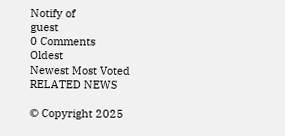Notify of
guest
0 Comments
Oldest
Newest Most Voted
RELATED NEWS

© Copyright 2025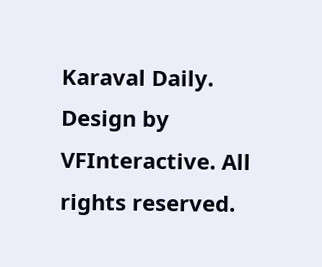Karaval Daily. Design by VFInteractive. All rights reserved.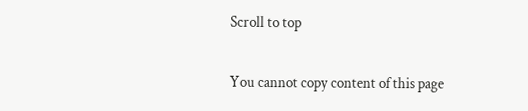Scroll to top

You cannot copy content of this page